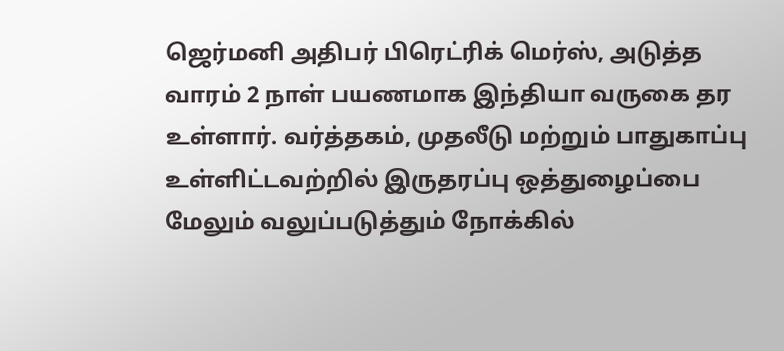ஜெர்மனி அதிபர் பிரெட்ரிக் மெர்ஸ், அடுத்த வாரம் 2 நாள் பயணமாக இந்தியா வருகை தர உள்ளார். வர்த்தகம், முதலீடு மற்றும் பாதுகாப்பு உள்ளிட்டவற்றில் இருதரப்பு ஒத்துழைப்பை மேலும் வலுப்படுத்தும் நோக்கில்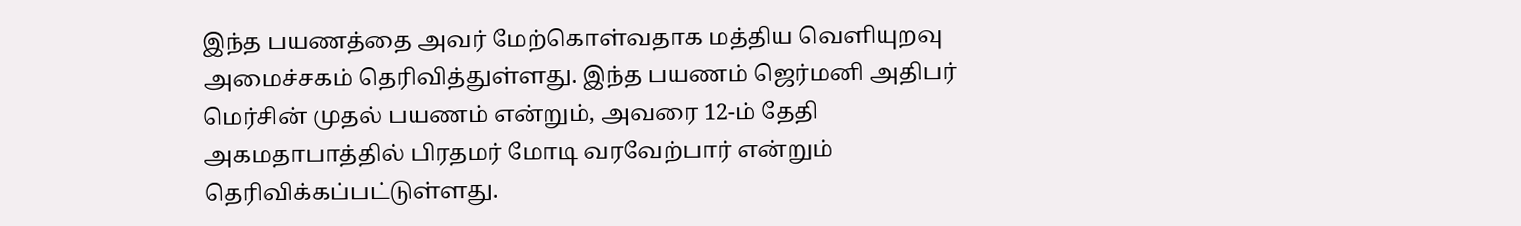இந்த பயணத்தை அவர் மேற்கொள்வதாக மத்திய வெளியுறவு அமைச்சகம் தெரிவித்துள்ளது. இந்த பயணம் ஜெர்மனி அதிபர் மெர்சின் முதல் பயணம் என்றும், அவரை 12-ம் தேதி அகமதாபாத்தில் பிரதமர் மோடி வரவேற்பார் என்றும் தெரிவிக்கப்பட்டுள்ளது.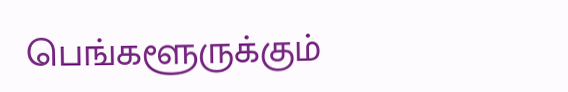பெங்களூருக்கும்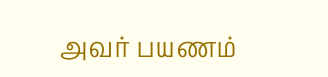அவர் பயணம்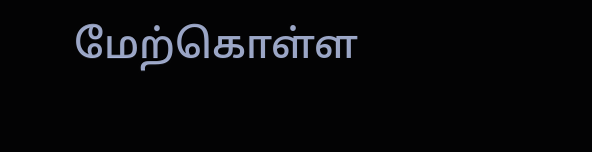மேற்கொள்ள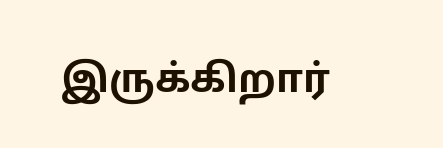இருக்கிறார்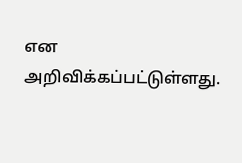என அறிவிக்கப்பட்டுள்ளது.